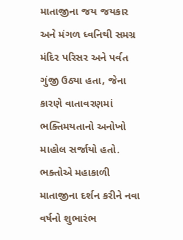માતાજીના જય જયકાર અને મંગળ ધ્વનિથી સમગ્ર મંદિર પરિસર અને પર્વત ગુંજી ઉઠ્યા હતા, જેના કારણે વાતાવરણમાં ભક્તિમયતાનો અનોખો માહોલ સર્જાયો હતો. ભક્તોએ મહાકાળી માતાજીના દર્શન કરીને નવા વર્ષનો શુભારંભ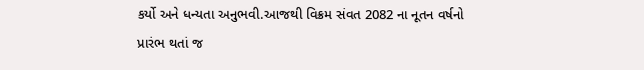કર્યો અને ધન્યતા અનુભવી.આજથી વિક્રમ સંવત 2082 ના નૂતન વર્ષનો પ્રારંભ થતાં જ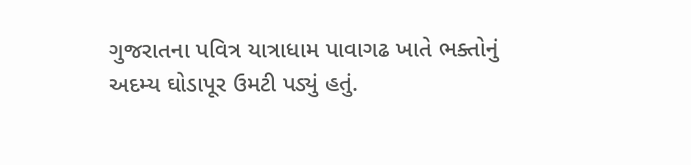ગુજરાતના પવિત્ર યાત્રાધામ પાવાગઢ ખાતે ભક્તોનું અદમ્ય ઘોડાપૂર ઉમટી પડ્યું હતું.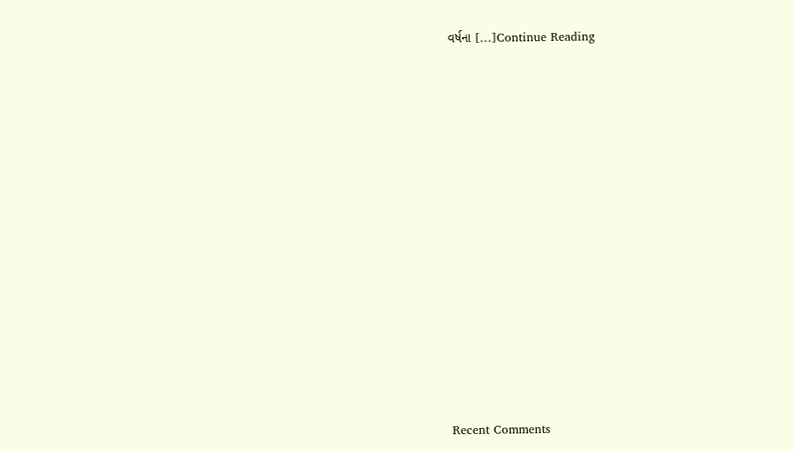વર્ષના […]Continue Reading

















Recent Comments